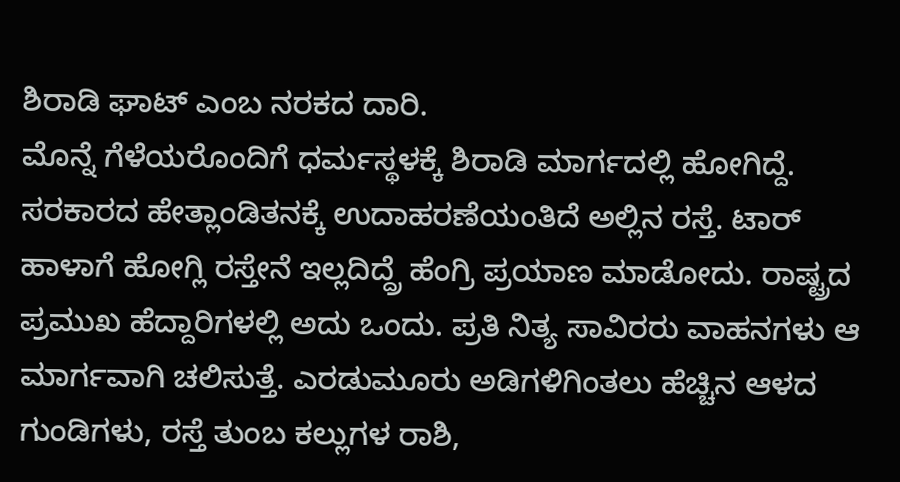ಶಿರಾಡಿ ಘಾಟ್ ಎಂಬ ನರಕದ ದಾರಿ.
ಮೊನ್ನೆ ಗೆಳೆಯರೊಂದಿಗೆ ಧರ್ಮಸ್ಥಳಕ್ಕೆ ಶಿರಾಡಿ ಮಾರ್ಗದಲ್ಲಿ ಹೋಗಿದ್ದೆ. ಸರಕಾರದ ಹೇತ್ಲಾಂಡಿತನಕ್ಕೆ ಉದಾಹರಣೆಯಂತಿದೆ ಅಲ್ಲಿನ ರಸ್ತೆ. ಟಾರ್ ಹಾಳಾಗೆ ಹೋಗ್ಲಿ ರಸ್ತೇನೆ ಇಲ್ಲದಿದ್ದ್ರೆ ಹೆಂಗ್ರಿ ಪ್ರಯಾಣ ಮಾಡೋದು. ರಾಷ್ಟ್ರದ ಪ್ರಮುಖ ಹೆದ್ದಾರಿಗಳಲ್ಲಿ ಅದು ಒಂದು. ಪ್ರತಿ ನಿತ್ಯ ಸಾವಿರರು ವಾಹನಗಳು ಆ ಮಾರ್ಗವಾಗಿ ಚಲಿಸುತ್ತೆ. ಎರಡುಮೂರು ಅಡಿಗಳಿಗಿಂತಲು ಹೆಚ್ಚಿನ ಆಳದ ಗುಂಡಿಗಳು, ರಸ್ತೆ ತುಂಬ ಕಲ್ಲುಗಳ ರಾಶಿ,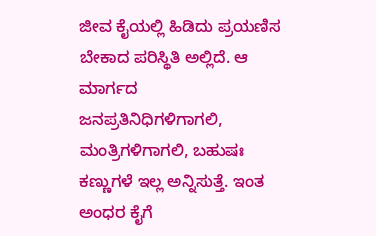ಜೀವ ಕೈಯಲ್ಲಿ ಹಿಡಿದು ಪ್ರಯಣಿಸ ಬೇಕಾದ ಪರಿಸ್ಥಿತಿ ಅಲ್ಲಿದೆ. ಆ ಮಾರ್ಗದ ಜನಪ್ರತಿನಿಧಿಗಳಿಗಾಗಲಿ, ಮಂತ್ರಿಗಳಿಗಾಗಲಿ, ಬಹುಷಃ ಕಣ್ಣುಗಳೆ ಇಲ್ಲ ಅನ್ನಿಸುತ್ತೆ. ಇಂತ ಅಂಧರ ಕೈಗೆ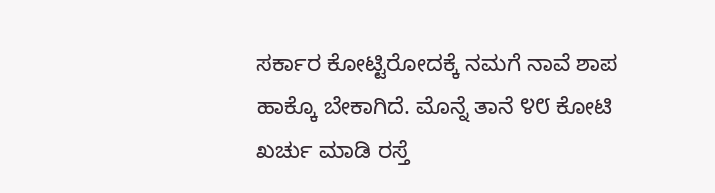ಸರ್ಕಾರ ಕೋಟ್ಟಿರೋದಕ್ಕೆ ನಮಗೆ ನಾವೆ ಶಾಪ ಹಾಕ್ಕೊ ಬೇಕಾಗಿದೆ. ಮೊನ್ನೆ ತಾನೆ ೪೮ ಕೋಟಿ ಖರ್ಚು ಮಾಡಿ ರಸ್ತೆ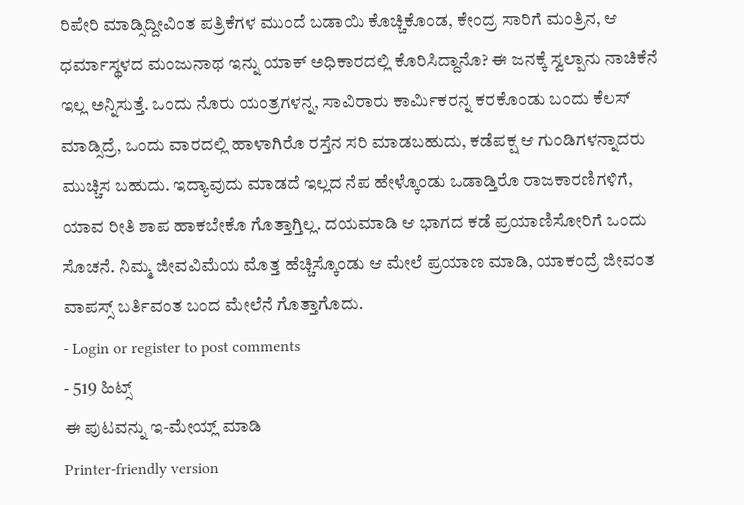ರಿಪೇರಿ ಮಾಡ್ಸಿದ್ದೀವಿಂತ ಪತ್ರಿಕೆಗಳ ಮುಂದೆ ಬಡಾಯಿ ಕೊಚ್ಚಿಕೊಂಡ, ಕೇಂದ್ರ ಸಾರಿಗೆ ಮಂತ್ರಿನ, ಆ ಧರ್ಮಾಸ್ಥಳದ ಮಂಜುನಾಥ ಇನ್ನು ಯಾಕ್ ಅಧಿಕಾರದಲ್ಲಿ ಕೊರಿಸಿದ್ದಾನೊ? ಈ ಜನಕ್ಕೆ ಸ್ವಲ್ಪಾನು ನಾಚಿಕೆನೆ ಇಲ್ಲ ಅನ್ನಿಸುತ್ತೆ. ಒಂದು ನೊರು ಯಂತ್ರಗಳನ್ನ, ಸಾವಿರಾರು ಕಾರ್ಮಿಕರನ್ನ ಕರಕೊಂಡು ಬಂದು ಕೆಲಸ್ ಮಾಡ್ಸಿದ್ರೆ, ಒಂದು ವಾರದಲ್ಲಿ ಹಾಳಾಗಿರೊ ರಸ್ತೆನ ಸರಿ ಮಾಡಬಹುದು, ಕಡೆಪಕ್ಷ ಆ ಗುಂಡಿಗಳನ್ನಾದರು ಮುಚ್ಚಿಸ ಬಹುದು. ಇದ್ಯಾವುದು ಮಾಡದೆ ಇಲ್ಲದ ನೆಪ ಹೇಳ್ಕೊಂಡು ಒಡಾಡ್ತಿರೊ ರಾಜಕಾರಣಿಗಳಿಗೆ, ಯಾವ ರೀತಿ ಶಾಪ ಹಾಕಬೇಕೊ ಗೊತ್ತಾಗ್ತಿಲ್ಲ. ದಯಮಾಡಿ ಆ ಭಾಗದ ಕಡೆ ಪ್ರಯಾಣಿಸೋರಿಗೆ ಒಂದು ಸೊಚನೆ. ನಿಮ್ಮ ಜೀವವಿಮೆಯ ಮೊತ್ತ ಹೆಚ್ಚಿಸ್ಕೊಂಡು ಆ ಮೇಲೆ ಪ್ರಯಾಣ ಮಾಡಿ, ಯಾಕಂದ್ರೆ ಜೀವಂತ ವಾಪಸ್ಸ್ ಬರ್ತಿವಂತ ಬಂದ ಮೇಲೆನೆ ಗೊತ್ತಾಗೊದು.
- Login or register to post comments
- 519 ಹಿಟ್ಸ್
ಈ ಪುಟವನ್ನು ಇ-ಮೇಯ್ಲ್ ಮಾಡಿ
Printer-friendly version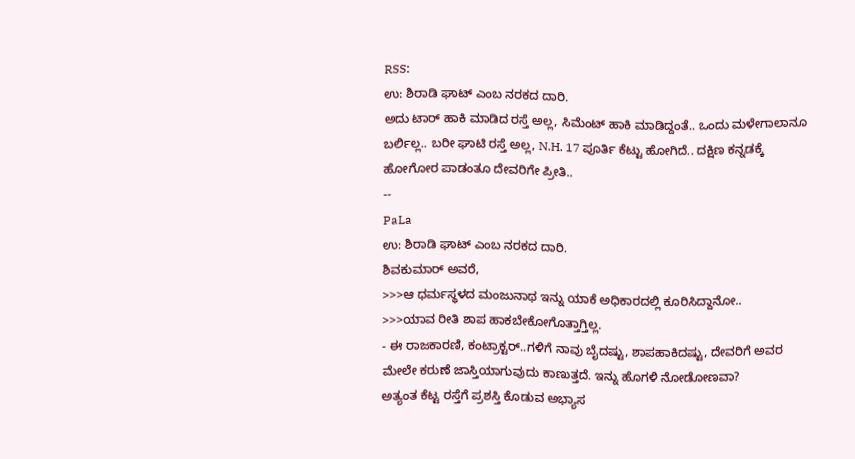RSS:
ಉ: ಶಿರಾಡಿ ಘಾಟ್ ಎಂಬ ನರಕದ ದಾರಿ.
ಅದು ಟಾರ್ ಹಾಕಿ ಮಾಡಿದ ರಸ್ತೆ ಅಲ್ಲ, ಸಿಮೆಂಟ್ ಹಾಕಿ ಮಾಡಿದ್ದಂತೆ.. ಒಂದು ಮಳೇಗಾಲಾನೂ ಬರ್ಲಿಲ್ಲ.. ಬರೀ ಘಾಟಿ ರಸ್ತೆ ಅಲ್ಲ, N.H. 17 ಪೂರ್ತಿ ಕೆಟ್ಟು ಹೋಗಿದೆ.. ದಕ್ಷಿಣ ಕನ್ನಡಕ್ಕೆ ಹೋಗೋರ ಪಾಡಂತೂ ದೇವರಿಗೇ ಪ್ರೀತಿ..
--
PaLa
ಉ: ಶಿರಾಡಿ ಘಾಟ್ ಎಂಬ ನರಕದ ದಾರಿ.
ಶಿವಕುಮಾರ್ ಅವರೆ,
>>>ಆ ಧರ್ಮಸ್ಥಳದ ಮಂಜುನಾಥ ಇನ್ನು ಯಾಕೆ ಅಧಿಕಾರದಲ್ಲಿ ಕೂರಿಸಿದ್ದಾನೋ..
>>>ಯಾವ ರೀತಿ ಶಾಪ ಹಾಕಬೇಕೋಗೊತ್ತಾಗ್ತಿಲ್ಲ.
- ಈ ರಾಜಕಾರಣಿ, ಕಂಟ್ರಾಕ್ಟರ್..ಗಳಿಗೆ ನಾವು ಬೈದಷ್ಟು, ಶಾಪಹಾಕಿದಷ್ಟು, ದೇವರಿಗೆ ಅವರ ಮೇಲೇ ಕರುಣೆ ಜಾಸ್ತಿಯಾಗುವುದು ಕಾಣುತ್ತದೆ. ಇನ್ನು ಹೊಗಳಿ ನೋಡೋಣವಾ?
ಅತ್ಯಂತ ಕೆಟ್ಟ ರಸ್ತೆಗೆ ಪ್ರಶಸ್ತಿ ಕೊಡುವ ಅಭ್ಯಾಸ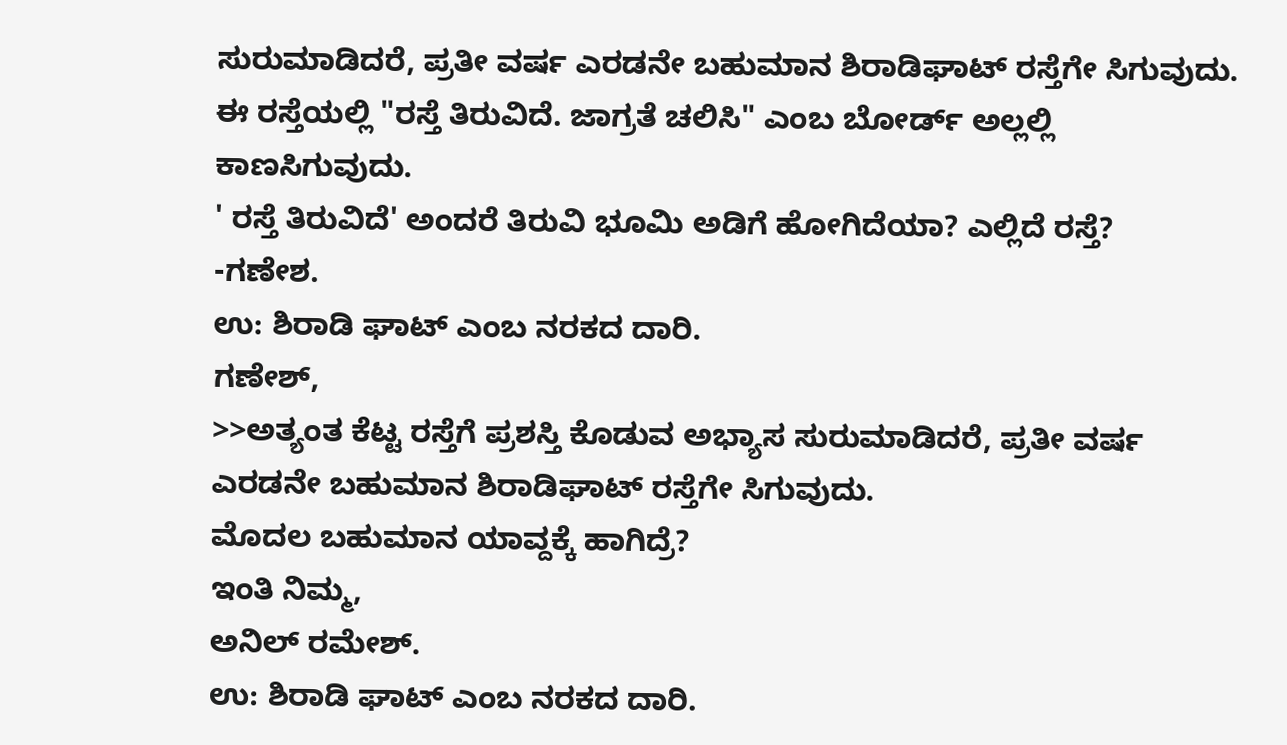ಸುರುಮಾಡಿದರೆ, ಪ್ರತೀ ವರ್ಷ ಎರಡನೇ ಬಹುಮಾನ ಶಿರಾಡಿಘಾಟ್ ರಸ್ತೆಗೇ ಸಿಗುವುದು.
ಈ ರಸ್ತೆಯಲ್ಲಿ "ರಸ್ತೆ ತಿರುವಿದೆ. ಜಾಗ್ರತೆ ಚಲಿಸಿ" ಎಂಬ ಬೋರ್ಡ್ ಅಲ್ಲಲ್ಲಿ ಕಾಣಸಿಗುವುದು.
' ರಸ್ತೆ ತಿರುವಿದೆ' ಅಂದರೆ ತಿರುವಿ ಭೂಮಿ ಅಡಿಗೆ ಹೋಗಿದೆಯಾ? ಎಲ್ಲಿದೆ ರಸ್ತೆ?
-ಗಣೇಶ.
ಉ: ಶಿರಾಡಿ ಘಾಟ್ ಎಂಬ ನರಕದ ದಾರಿ.
ಗಣೇಶ್,
>>ಅತ್ಯಂತ ಕೆಟ್ಟ ರಸ್ತೆಗೆ ಪ್ರಶಸ್ತಿ ಕೊಡುವ ಅಭ್ಯಾಸ ಸುರುಮಾಡಿದರೆ, ಪ್ರತೀ ವರ್ಷ ಎರಡನೇ ಬಹುಮಾನ ಶಿರಾಡಿಘಾಟ್ ರಸ್ತೆಗೇ ಸಿಗುವುದು.
ಮೊದಲ ಬಹುಮಾನ ಯಾವ್ದಕ್ಕೆ ಹಾಗಿದ್ರೆ?
ಇಂತಿ ನಿಮ್ಮ,
ಅನಿಲ್ ರಮೇಶ್.
ಉ: ಶಿರಾಡಿ ಘಾಟ್ ಎಂಬ ನರಕದ ದಾರಿ.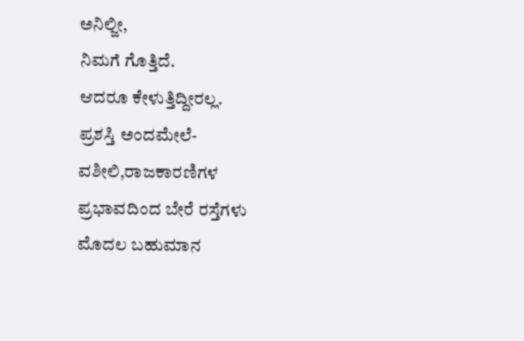ಅನಿಲ್ಜೀ,
ನಿಮಗೆ ಗೊತ್ತಿದೆ.
ಆದರೂ ಕೇಳುತ್ತಿದ್ದೀರಲ್ಲ.
ಪ್ರಶಸ್ತಿ ಅಂದಮೇಲೆ-
ವಶೀಲಿ,ರಾಜಕಾರಣಿಗಳ ಪ್ರಭಾವದಿಂದ ಬೇರೆ ರಸ್ತೆಗಳು ಮೊದಲ ಬಹುಮಾನ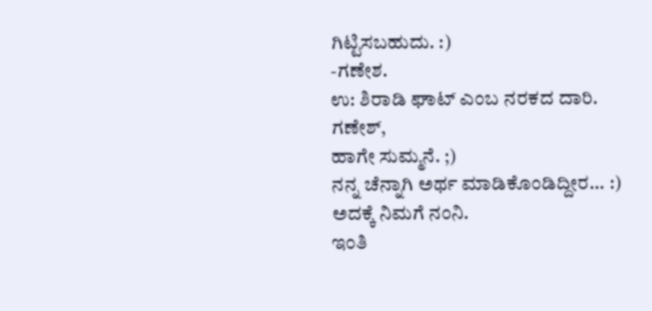ಗಿಟ್ಟಿಸಬಹುದು. :)
-ಗಣೇಶ.
ಉ: ಶಿರಾಡಿ ಘಾಟ್ ಎಂಬ ನರಕದ ದಾರಿ.
ಗಣೇಶ್,
ಹಾಗೇ ಸುಮ್ಮನೆ. ;)
ನನ್ನ ಚೆನ್ನಾಗಿ ಅರ್ಥ ಮಾಡಿಕೊಂಡಿದ್ದೀರ... :)
ಅದಕ್ಕೆ ನಿಮಗೆ ನಂನಿ.
ಇಂತಿ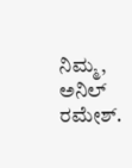ನಿಮ್ಮ,
ಅನಿಲ್ ರಮೇಶ್.